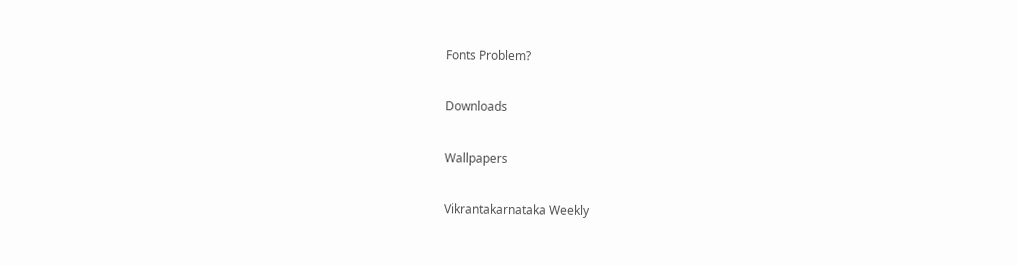Fonts Problem?

Downloads

Wallpapers

Vikrantakarnataka Weekly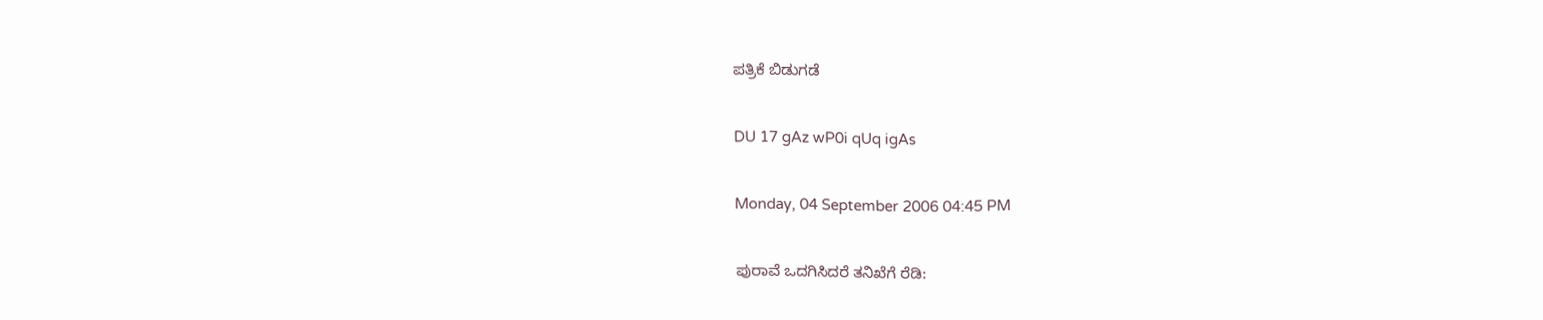ಪತ್ರಿಕೆ ಬಿಡುಗಡೆ

DU 17 gAz wP0i qUq igAs

Monday, 04 September 2006 04:45 PM

ಪುರಾವೆ ಒದಗಿಸಿದರೆ ತನಿಖೆಗೆ ರೆಡಿ: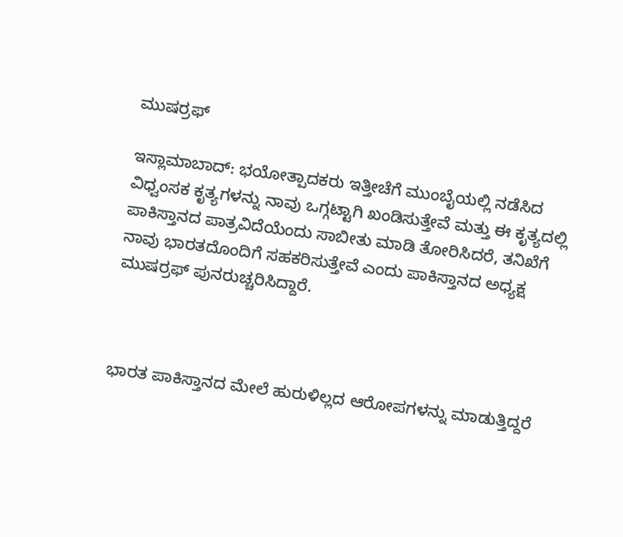ಮುಷರ್ರಫ್

ಇಸ್ಲಾಮಾಬಾದ್: ಭಯೋತ್ಪಾದಕರು ಇತ್ತೀಚೆಗೆ ಮುಂಬೈಯಲ್ಲಿ ನಡೆಸಿದ ವಿಧ್ವಂಸಕ ಕೃತ್ಯಗಳನ್ನು ನಾವು ಒಗ್ಗಟ್ಟಾಗಿ ಖಂಡಿಸುತ್ತೇವೆ ಮತ್ತು ಈ ಕೃತ್ಯದಲ್ಲಿ ಪಾಕಿಸ್ತಾನದ ಪಾತ್ರವಿದೆಯೆಂದು ಸಾಬೀತು ಮಾಡಿ ತೋರಿಸಿದರೆ, ತನಿಖೆಗೆ ನಾವು ಭಾರತದೊಂದಿಗೆ ಸಹಕರಿಸುತ್ತೇವೆ ಎಂದು ಪಾಕಿಸ್ತಾನದ ಅಧ್ಯಕ್ಷ ಮುಷರ್ರಫ್ ಪುನರುಚ್ಚರಿಸಿದ್ದಾರೆ.



ಭಾರತ ಪಾಕಿಸ್ತಾನದ ಮೇಲೆ ಹುರುಳಿಲ್ಲದ ಆರೋಪಗಳನ್ನು ಮಾಡುತ್ತಿದ್ದರೆ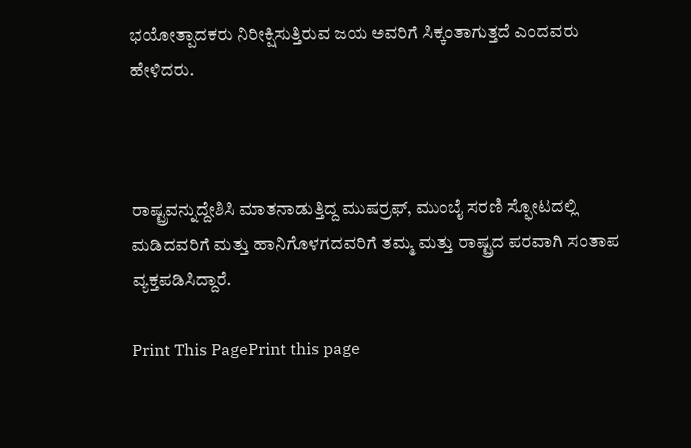ಭಯೋತ್ಪಾದಕರು ನಿರೀಕ್ಷಿಸುತ್ತಿರುವ ಜಯ ಅವರಿಗೆ ಸಿಕ್ಕಂತಾಗುತ್ತದೆ ಎಂದವರು ಹೇಳಿದರು.



ರಾಷ್ಟ್ರವನ್ನುದ್ದೇಶಿಸಿ ಮಾತನಾಡುತ್ತಿದ್ದ ಮುಷರ್ರಫ್, ಮುಂಬೈ ಸರಣಿ ಸ್ಫೋಟದಲ್ಲಿ ಮಡಿದವರಿಗೆ ಮತ್ತು ಹಾನಿಗೊಳಗದವರಿಗೆ ತಮ್ಮ ಮತ್ತು ರಾಷ್ಟ್ರದ ಪರವಾಗಿ ಸಂತಾಪ ವ್ಯಕ್ತಪಡಿಸಿದ್ದಾರೆ.

Print This PagePrint this page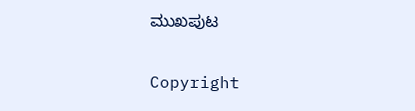ಮುಖಪುಟ

Copyright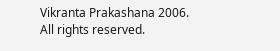Vikranta Prakashana 2006. All rights reserved.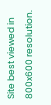Site best viewed in 800x600 resolution.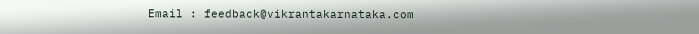Email : feedback@vikrantakarnataka.com